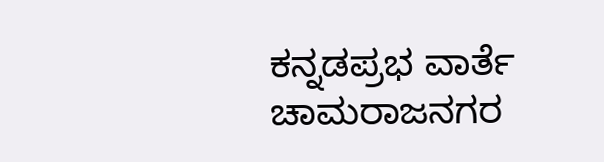ಕನ್ನಡಪ್ರಭ ವಾರ್ತೆ ಚಾಮರಾಜನಗರ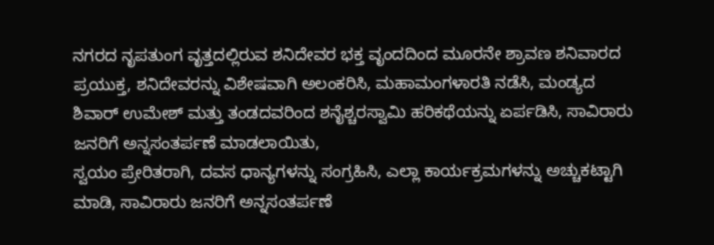ನಗರದ ನೃಪತುಂಗ ವೃತ್ತದಲ್ಲಿರುವ ಶನಿದೇವರ ಭಕ್ತ ವೃಂದದಿಂದ ಮೂರನೇ ಶ್ರಾವಣ ಶನಿವಾರದ ಪ್ರಯುಕ್ತ, ಶನಿದೇವರನ್ನು ವಿಶೇಷವಾಗಿ ಅಲಂಕರಿಸಿ, ಮಹಾಮಂಗಳಾರತಿ ನಡೆಸಿ, ಮಂಡ್ಯದ ಶಿವಾರ್ ಉಮೇಶ್ ಮತ್ತು ತಂಡದವರಿಂದ ಶನೈಶ್ಚರಸ್ವಾಮಿ ಹರಿಕಥೆಯನ್ನು ಏರ್ಪಡಿಸಿ, ಸಾವಿರಾರು ಜನರಿಗೆ ಅನ್ನಸಂತರ್ಪಣೆ ಮಾಡಲಾಯಿತು,
ಸ್ವಯಂ ಪ್ರೇರಿತರಾಗಿ, ದವಸ ಧಾನ್ಯಗಳನ್ನು ಸಂಗ್ರಹಿಸಿ, ಎಲ್ಲಾ ಕಾರ್ಯಕ್ರಮಗಳನ್ನು ಅಚ್ಚುಕಟ್ಟಾಗಿ ಮಾಡಿ, ಸಾವಿರಾರು ಜನರಿಗೆ ಅನ್ನಸಂತರ್ಪಣೆ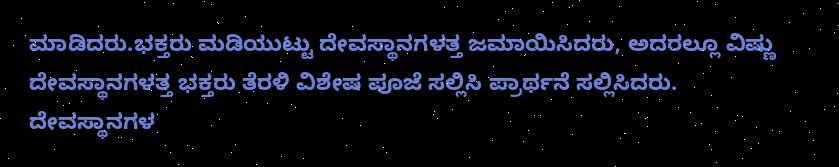ಮಾಡಿದರು.ಭಕ್ತರು ಮಡಿಯುಟ್ಟು ದೇವಸ್ಥಾನಗಳತ್ತ ಜಮಾಯಿಸಿದರು, ಅದರಲ್ಲೂ ವಿಷ್ಣು ದೇವಸ್ಥಾನಗಳತ್ತ ಭಕ್ತರು ತೆರಳಿ ವಿಶೇಷ ಪೂಜೆ ಸಲ್ಲಿಸಿ ಪ್ರಾರ್ಥನೆ ಸಲ್ಲಿಸಿದರು. ದೇವಸ್ಥಾನಗಳ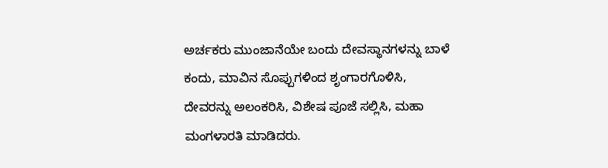ಅರ್ಚಕರು ಮುಂಜಾನೆಯೇ ಬಂದು ದೇವಸ್ಥಾನಗಳನ್ನು ಬಾಳೆ ಕಂದು, ಮಾವಿನ ಸೊಪ್ಪುಗಳಿಂದ ಶೃಂಗಾರಗೊಳಿಸಿ, ದೇವರನ್ನು ಅಲಂಕರಿಸಿ, ವಿಶೇಷ ಪೂಜೆ ಸಲ್ಲಿಸಿ, ಮಹಾ ಮಂಗಳಾರತಿ ಮಾಡಿದರು.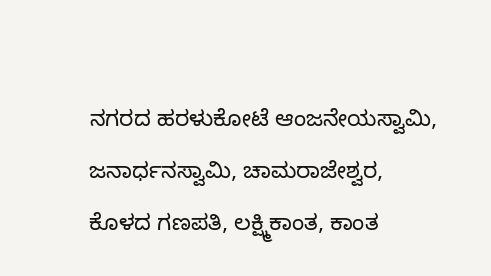ನಗರದ ಹರಳುಕೋಟೆ ಆಂಜನೇಯಸ್ವಾಮಿ, ಜನಾರ್ಧನಸ್ವಾಮಿ, ಚಾಮರಾಜೇಶ್ವರ, ಕೊಳದ ಗಣಪತಿ, ಲಕ್ಷ್ಮಿಕಾಂತ, ಕಾಂತ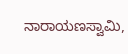ನಾರಾಯಣಸ್ವಾಮಿ,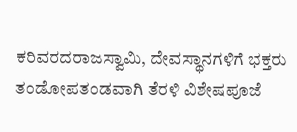ಕರಿವರದರಾಜಸ್ವಾಮಿ, ದೇವಸ್ಥಾನಗಳಿಗೆ ಭಕ್ತರು ತಂಡೋಪತಂಡವಾಗಿ ತೆರಳಿ ವಿಶೇಷಪೂಜೆ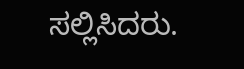ಸಲ್ಲಿಸಿದರು.